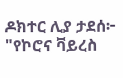ዶክተር ሊያ ታደሰ፦
"የኮሮና ቫይረስ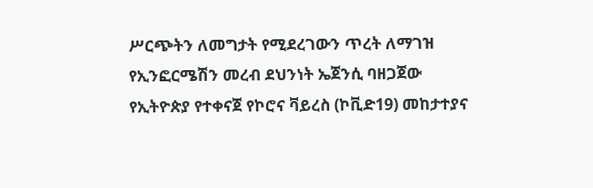ሥርጭትን ለመግታት የሚደረገውን ጥረት ለማገዝ የኢንፎርሜሽን መረብ ደህንነት ኤጀንሲ ባዘጋጀው የኢትዮጵያ የተቀናጀ የኮሮና ቫይረስ (ኮቪድ19) መከታተያና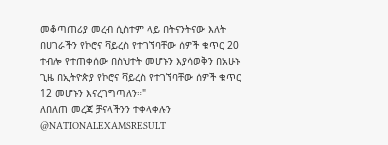መቆጣጠሪያ መረብ ሲስተም ላይ በትናንትናው እለት በሀገራችን የኮሮና ቫይረስ የተገኘባቸው ሰዎች ቁጥር 20 ተብሎ የተጠቀሰው በስህተት መሆኑን እያሳወቅን በአሁኑ ጊዜ በኢትዮጵያ የኮሮና ቫይረስ የተገኘባቸው ሰዎች ቁጥር 12 መሆኑን እናረገግጣለን።"
ለበለጠ መረጃ ቻናላችንን ተቀላቀሉን
@NATIONALEXAMSRESULT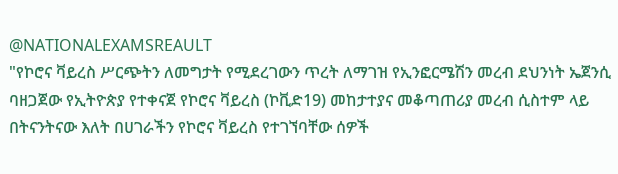@NATIONALEXAMSREAULT
"የኮሮና ቫይረስ ሥርጭትን ለመግታት የሚደረገውን ጥረት ለማገዝ የኢንፎርሜሽን መረብ ደህንነት ኤጀንሲ ባዘጋጀው የኢትዮጵያ የተቀናጀ የኮሮና ቫይረስ (ኮቪድ19) መከታተያና መቆጣጠሪያ መረብ ሲስተም ላይ በትናንትናው እለት በሀገራችን የኮሮና ቫይረስ የተገኘባቸው ሰዎች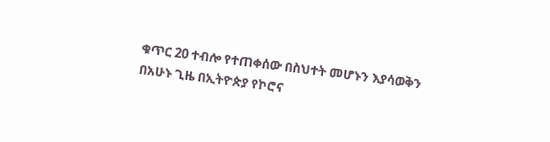ቁጥር 20 ተብሎ የተጠቀሰው በስህተት መሆኑን እያሳወቅን በአሁኑ ጊዜ በኢትዮጵያ የኮሮና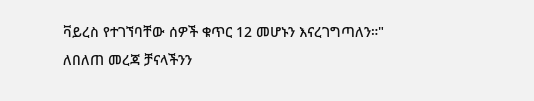ቫይረስ የተገኘባቸው ሰዎች ቁጥር 12 መሆኑን እናረገግጣለን።"
ለበለጠ መረጃ ቻናላችንን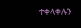ተቀላቀሉን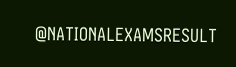@NATIONALEXAMSRESULT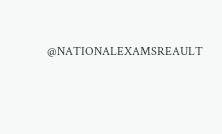@NATIONALEXAMSREAULT